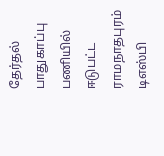தேர்தல் பாதுகாப்பு பணியில் ஈடுபட்ட ராமநாதபுரம் டிஎஸ்பி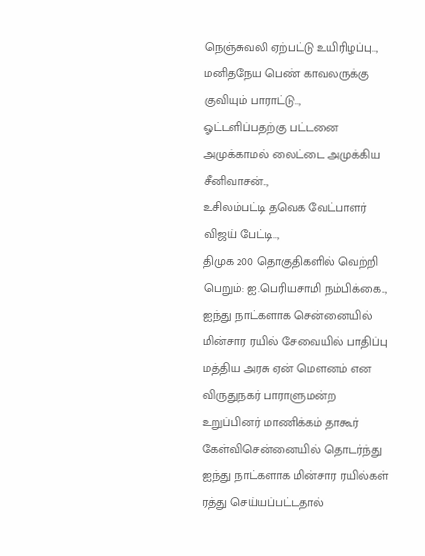நெஞ்சுவலி ஏற்பட்டு உயிரிழப்பு..,
மனிதநேய பெண் காவலருக்கு குவியும் பாராட்டு..,
ஓட்டளிப்பதற்கு பட்டனை அமுக்காமல் லைட்டை அமுக்கிய சீனிவாசன்..,
உசிலம்பட்டி தவெக வேட்பாளர் விஜய் பேட்டி..,
திமுக 200 தொகுதிகளில் வெற்றி பெறும்: ஐ.பெரியசாமி நம்பிக்கை..,
ஐந்து நாட்களாக சென்னையில் மின்சார ரயில் சேவையில் பாதிப்பு மத்திய அரசு ஏன் மௌனம் என விருதுநகர் பாராளுமன்ற உறுப்பினர் மாணிக்கம் தாகூர் கேள்விசென்னையில் தொடர்ந்து ஐந்து நாட்களாக மின்சார ரயில்கள் ரத்து செய்யப்பட்டதால்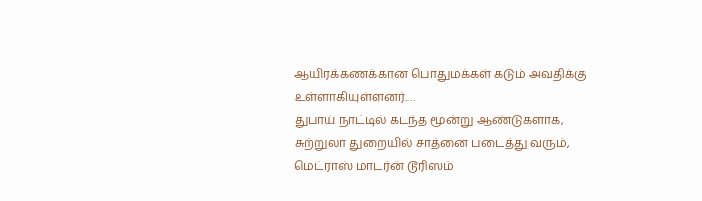ஆயிரக்கணக்கான பொதுமக்கள் கடும் அவதிக்கு உள்ளாகியுள்ளனர்.…
துபாய் நாட்டில் கடந்த மூன்று ஆண்டுகளாக, சுற்றுலா துறையில் சாத்னை படைத்து வரும், மெட்ராஸ் மாடர்ன் டூரிஸம்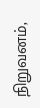நிறுவனம்,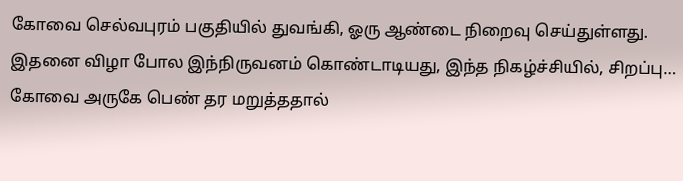கோவை செல்வபுரம் பகுதியில் துவங்கி, ஓரு ஆண்டை நிறைவு செய்துள்ளது. இதனை விழா போல இந்நிருவனம் கொண்டாடியது, இந்த நிகழ்ச்சியில், சிறப்பு…
கோவை அருகே பெண் தர மறுத்ததால்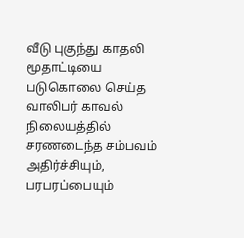வீடு புகுந்து காதலி மூதாட்டியை படுகொலை செய்த வாலிபர் காவல் நிலையத்தில் சரணடைந்த சம்பவம் அதிர்ச்சியும், பரபரப்பையும்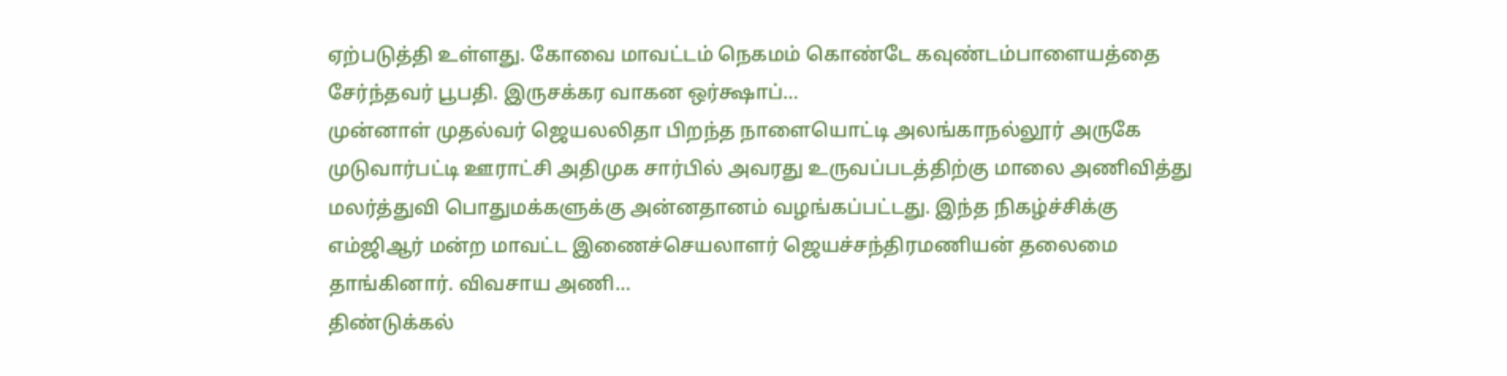ஏற்படுத்தி உள்ளது. கோவை மாவட்டம் நெகமம் கொண்டே கவுண்டம்பாளையத்தை சேர்ந்தவர் பூபதி. இருசக்கர வாகன ஒர்க்ஷாப்…
முன்னாள் முதல்வர் ஜெயலலிதா பிறந்த நாளையொட்டி அலங்காநல்லூர் அருகே முடுவார்பட்டி ஊராட்சி அதிமுக சார்பில் அவரது உருவப்படத்திற்கு மாலை அணிவித்து மலர்த்துவி பொதுமக்களுக்கு அன்னதானம் வழங்கப்பட்டது. இந்த நிகழ்ச்சிக்கு எம்ஜிஆர் மன்ற மாவட்ட இணைச்செயலாளர் ஜெயச்சந்திரமணியன் தலைமை தாங்கினார். விவசாய அணி…
திண்டுக்கல்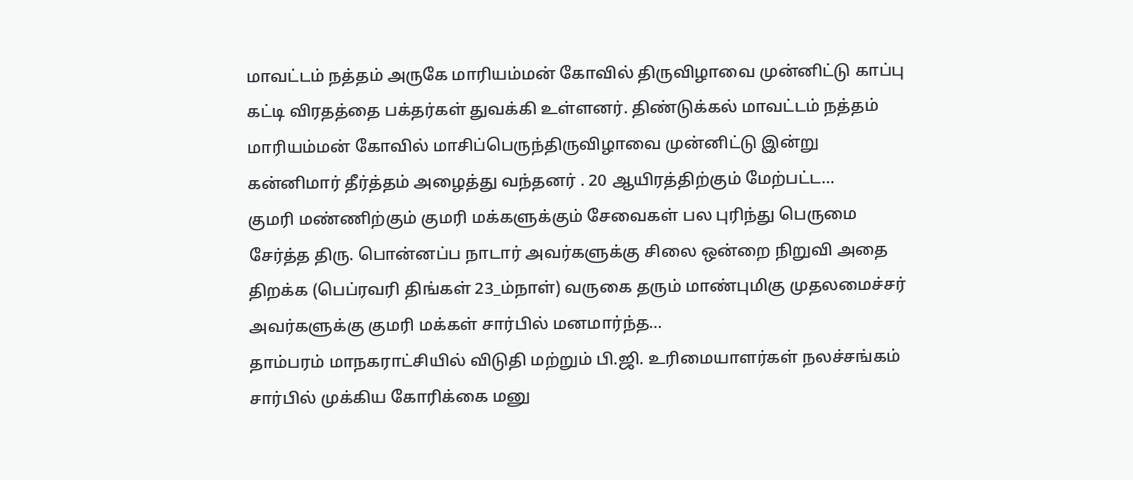மாவட்டம் நத்தம் அருகே மாரியம்மன் கோவில் திருவிழாவை முன்னிட்டு காப்பு கட்டி விரதத்தை பக்தர்கள் துவக்கி உள்ளனர். திண்டுக்கல் மாவட்டம் நத்தம் மாரியம்மன் கோவில் மாசிப்பெருந்திருவிழாவை முன்னிட்டு இன்று கன்னிமார் தீர்த்தம் அழைத்து வந்தனர் . 20 ஆயிரத்திற்கும் மேற்பட்ட…
குமரி மண்ணிற்கும் குமரி மக்களுக்கும் சேவைகள் பல புரிந்து பெருமை சேர்த்த திரு. பொன்னப்ப நாடார் அவர்களுக்கு சிலை ஒன்றை நிறுவி அதை திறக்க (பெப்ரவரி திங்கள் 23_ம்நாள்) வருகை தரும் மாண்புமிகு முதலமைச்சர் அவர்களுக்கு குமரி மக்கள் சார்பில் மனமார்ந்த…
தாம்பரம் மாநகராட்சியில் விடுதி மற்றும் பி.ஜி. உரிமையாளர்கள் நலச்சங்கம் சார்பில் முக்கிய கோரிக்கை மனு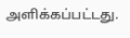அளிக்கப்பட்டது.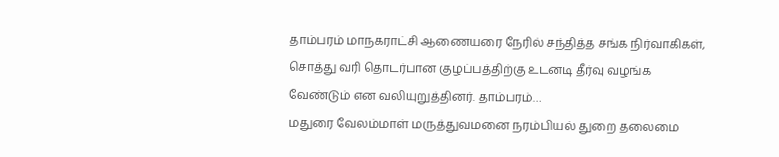தாம்பரம் மாநகராட்சி ஆணையரை நேரில் சந்தித்த சங்க நிர்வாகிகள், சொத்து வரி தொடர்பான குழப்பத்திற்கு உடனடி தீர்வு வழங்க வேண்டும் என வலியுறுத்தினர். தாம்பரம்…
மதுரை வேலம்மாள் மருத்துவமனை நரம்பியல் துறை தலைமை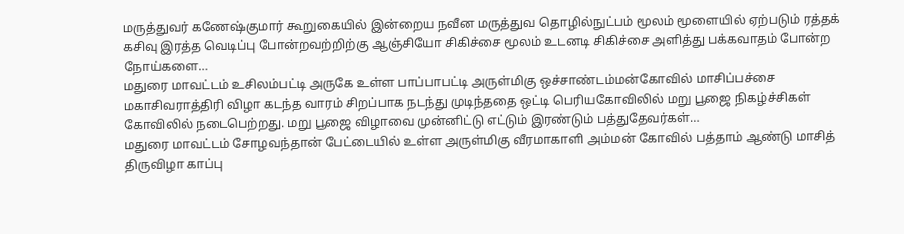மருத்துவர் கணேஷ்குமார் கூறுகையில் இன்றைய நவீன மருத்துவ தொழில்நுட்பம் மூலம் மூளையில் ஏற்படும் ரத்தக் கசிவு இரத்த வெடிப்பு போன்றவற்றிற்கு ஆஞ்சியோ சிகிச்சை மூலம் உடனடி சிகிச்சை அளித்து பக்கவாதம் போன்ற நோய்களை…
மதுரை மாவட்டம் உசிலம்பட்டி அருகே உள்ள பாப்பாபட்டி அருள்மிகு ஒச்சாண்டம்மன்கோவில் மாசிப்பச்சை மகாசிவராத்திரி விழா கடந்த வாரம் சிறப்பாக நடந்து முடிந்ததை ஒட்டி பெரியகோவிலில் மறு பூஜை நிகழ்ச்சிகள் கோவிலில் நடைபெற்றது. மறு பூஜை விழாவை முன்னிட்டு எட்டும் இரண்டும் பத்துதேவர்கள்…
மதுரை மாவட்டம் சோழவந்தான் பேட்டையில் உள்ள அருள்மிகு வீரமாகாளி அம்மன் கோவில் பத்தாம் ஆண்டு மாசித் திருவிழா காப்பு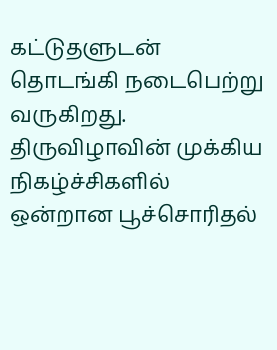கட்டுதளுடன் தொடங்கி நடைபெற்று வருகிறது. திருவிழாவின் முக்கிய நிகழ்ச்சிகளில் ஒன்றான பூச்சொரிதல்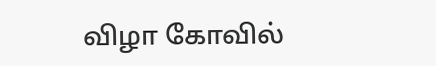விழா கோவில்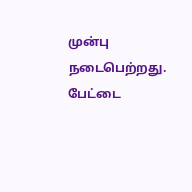முன்பு நடைபெற்றது. பேட்டை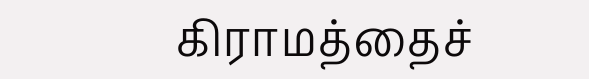கிராமத்தைச்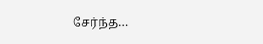சேர்ந்த…